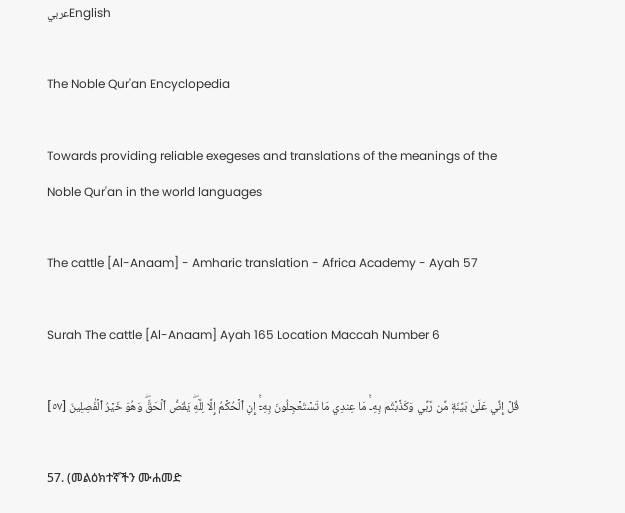عربيEnglish

The Noble Qur'an Encyclopedia

Towards providing reliable exegeses and translations of the meanings of the Noble Qur'an in the world languages

The cattle [Al-Anaam] - Amharic translation - Africa Academy - Ayah 57

Surah The cattle [Al-Anaam] Ayah 165 Location Maccah Number 6

قُلۡ إِنِّي عَلَىٰ بَيِّنَةٖ مِّن رَّبِّي وَكَذَّبۡتُم بِهِۦۚ مَا عِندِي مَا تَسۡتَعۡجِلُونَ بِهِۦٓۚ إِنِ ٱلۡحُكۡمُ إِلَّا لِلَّهِۖ يَقُصُّ ٱلۡحَقَّۖ وَهُوَ خَيۡرُ ٱلۡفَٰصِلِينَ [٥٧]

57. (መልዕክተኛችን ሙሐመድ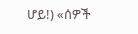ሆይ!) «ሰዎች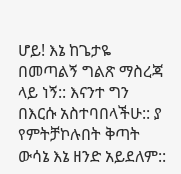ሆይ! እኔ ከጌታዬ በመጣልኝ ግልጽ ማስረጃ ላይ ነኝ:: እናንተ ግን በእርሱ አስተባበላችሁ:: ያ የምትቻኮሉበት ቅጣት ውሳኔ እኔ ዘንድ አይደለም::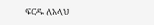ፍርዱ ለአላህ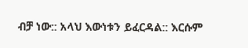ብቻ ነው:: አላህ እውነቱን ይፈርዳል:: እርሱም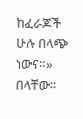ከፈራጆች ሁሉ በላጭ ነውና።» በላቸው።